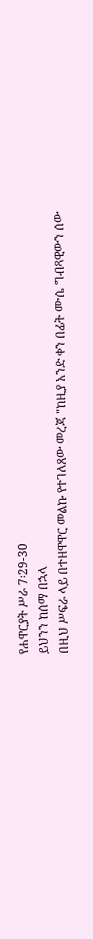የሐዋርያት ሥራ 7፡29-30
ይህንን ከሰማ በኋላ
በዚህ ሥፍራ ላይ በተዘዋዋር መልኩ የተገለጸው መረጃ "ከዚያ አንድ ቀን በፊት ሙሴ ግብጻዊውን ሰው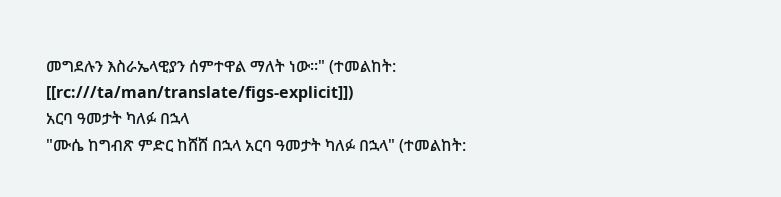መግደሉን እስራኤላዊያን ሰምተዋል ማለት ነው፡፡" (ተመልከት: [[rc:///ta/man/translate/figs-explicit]])
አርባ ዓመታት ካለፉ በኋላ
"ሙሴ ከግብጽ ምድር ከሸሸ በኋላ አርባ ዓመታት ካለፉ በኋላ" (ተመልከት: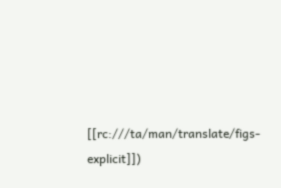[[rc:///ta/man/translate/figs-explicit]])